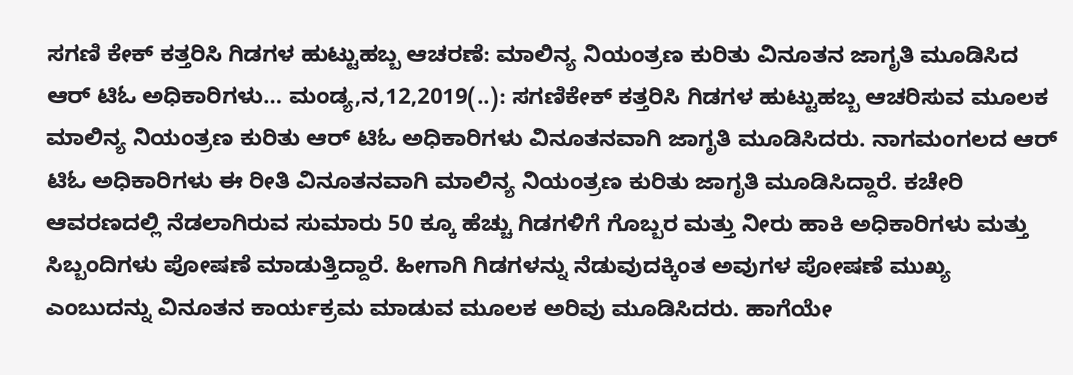ಸಗಣಿ‌ ಕೇಕ್ ಕತ್ತರಿಸಿ ಗಿಡಗಳ ಹುಟ್ಟುಹಬ್ಬ ಆಚರಣೆ: ಮಾಲಿನ್ಯ ನಿಯಂತ್ರಣ ಕುರಿತು ವಿನೂತನ ಜಾಗೃತಿ ಮೂಡಿಸಿದ ಆರ್ ಟಿಓ ಅಧಿಕಾರಿಗಳು… ಮಂಡ್ಯ,ನ,12,2019(..): ಸಗಣಿಕೇಕ್ ಕತ್ತರಿಸಿ ಗಿಡಗಳ ಹುಟ್ಟುಹಬ್ಬ ಆಚರಿಸುವ ಮೂಲಕ ಮಾಲಿನ್ಯ ನಿಯಂತ್ರಣ ಕುರಿತು ಆರ್ ಟಿಓ ಅಧಿಕಾರಿಗಳು ವಿನೂತನವಾಗಿ ಜಾಗೃತಿ ಮೂಡಿಸಿದರು. ನಾಗಮಂಗಲದ ಆರ್ ಟಿಓ ಅಧಿಕಾರಿಗಳು ಈ ರೀತಿ ವಿನೂತನವಾಗಿ ಮಾಲಿನ್ಯ ನಿಯಂತ್ರಣ ಕುರಿತು ಜಾಗೃತಿ ಮೂಡಿಸಿದ್ದಾರೆ. ಕಚೇರಿ ಆವರಣದಲ್ಲಿ ನೆಡಲಾಗಿರುವ ಸುಮಾರು 50 ಕ್ಕೂ ಹೆಚ್ಚು ಗಿಡಗಳಿಗೆ ಗೊಬ್ಬರ ಮತ್ತು ನೀರು ಹಾಕಿ ಅಧಿಕಾರಿಗಳು ಮತ್ತು ಸಿಬ್ಬಂದಿಗಳು ಪೋಷಣೆ ಮಾಡುತ್ತಿದ್ದಾರೆ. ಹೀಗಾಗಿ ಗಿಡಗಳನ್ನು ನೆಡುವುದಕ್ಕಿಂತ ಅವುಗಳ ಪೋಷಣೆ ಮುಖ್ಯ ಎಂಬುದನ್ನು ವಿನೂತನ ಕಾರ್ಯಕ್ರಮ ಮಾಡುವ ಮೂಲಕ‌ ಅರಿವು ಮೂಡಿಸಿದರು. ಹಾಗೆಯೇ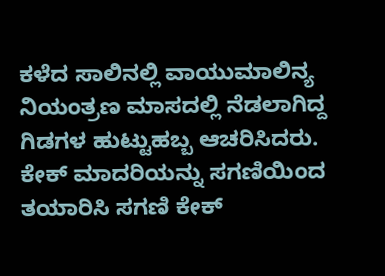ಕಳೆದ ಸಾಲಿನಲ್ಲಿ ವಾಯುಮಾಲಿನ್ಯ ನಿಯಂತ್ರಣ ಮಾಸದಲ್ಲಿ ನೆಡಲಾಗಿದ್ದ ಗಿಡಗಳ ಹುಟ್ಟುಹಬ್ಬ ಆಚರಿಸಿದರು. ಕೇಕ್ ಮಾದರಿಯನ್ನು ಸಗಣಿಯಿಂದ ತಯಾರಿಸಿ ಸಗಣಿ ಕೇಕ್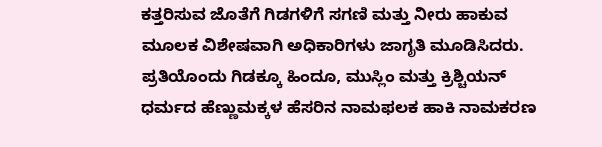ಕತ್ತರಿಸುವ ಜೊತೆಗೆ ಗಿಡಗಳಿಗೆ ಸಗಣಿ ಮತ್ತು ನೀರು ಹಾಕುವ ಮೂಲಕ ವಿಶೇಷವಾಗಿ ಅಧಿಕಾರಿಗಳು ಜಾಗೃತಿ ಮೂಡಿಸಿದರು. ಪ್ರತಿಯೊಂದು ಗಿಡಕ್ಕೂ ಹಿಂದೂ, ಮುಸ್ಲಿಂ ಮತ್ತು ಕ್ರಿಶ್ಚಿಯನ್ ಧರ್ಮದ ಹೆಣ್ಣುಮಕ್ಕಳ‌ ಹೆಸರಿನ ನಾಮಫಲಕ ಹಾಕಿ ನಾಮಕರಣ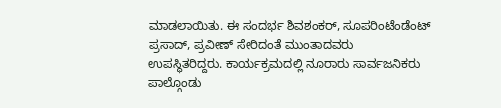ಮಾಡಲಾಯಿತು. ಈ ಸಂದರ್ಭ ಶಿವಶಂಕರ್, ಸೂಪರಿಂಟೆಂಡೆಂಟ್ ಪ್ರಸಾದ್, ಪ್ರವೀಣ್ ಸೇರಿದಂತೆ ಮುಂತಾದವರು ಉಪಸ್ಥಿತರಿದ್ದರು. ಕಾರ್ಯಕ್ರಮದಲ್ಲಿ ನೂರಾರು ಸಾರ್ವಜನಿಕರು ಪಾಲ್ಗೊಂಡು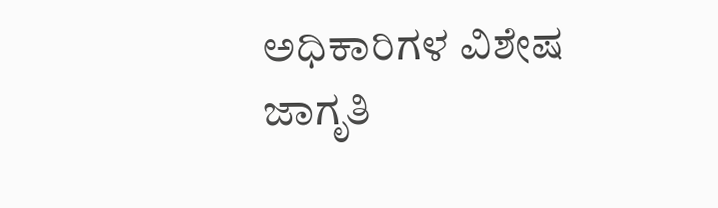ಅಧಿಕಾರಿಗಳ ವಿಶೇಷ ಜಾಗೃತಿ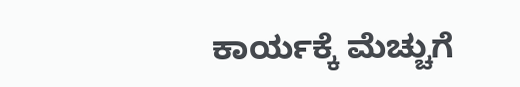ಕಾರ್ಯಕ್ಕೆ ಮೆಚ್ಚುಗೆ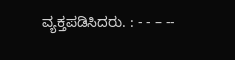ವ್ಯಕ್ತಪಡಿಸಿದರು. : - - – --